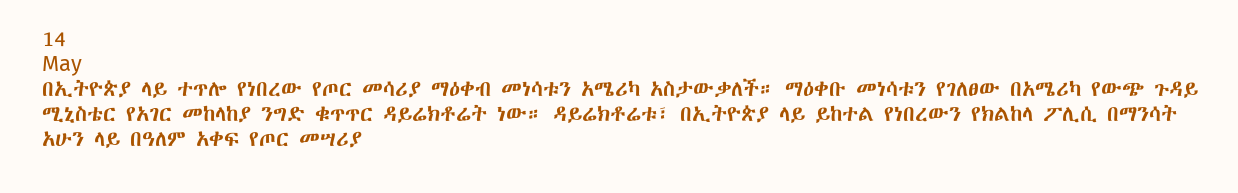14
May
በኢትዮጵያ ላይ ተጥሎ የነበረው የጦር መሳሪያ ማዕቀብ መነሳቱን አሜሪካ አስታውቃለች። ማዕቀቡ መነሳቱን የገለፀው በአሜሪካ የውጭ ጉዳይ ሚኒስቴር የአገር መከላከያ ንግድ ቁጥጥር ዳይሬክቶሬት ነው። ዳይሬክቶሬቱ፣ በኢትዮጵያ ላይ ይከተል የነበረውን የክልከላ ፖሊሲ በማንሳት አሁን ላይ በዓለም አቀፍ የጦር መሣሪያ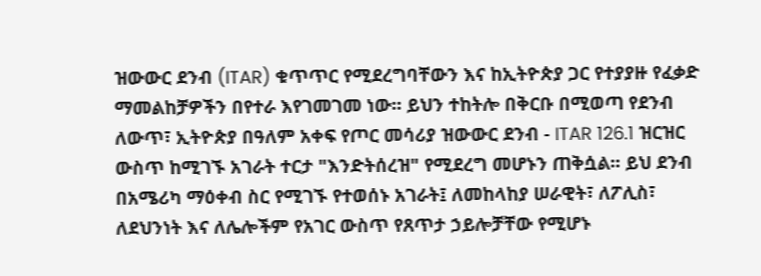ዝውውር ደንብ (ITAR) ቁጥጥር የሚደረግባቸውን እና ከኢትዮጵያ ጋር የተያያዙ የፈቃድ ማመልከቻዎችን በየተራ እየገመገመ ነው። ይህን ተከትሎ በቅርቡ በሚወጣ የደንብ ለውጥ፣ ኢትዮጵያ በዓለም አቀፍ የጦር መሳሪያ ዝውውር ደንብ - ITAR 126.1 ዝርዝር ውስጥ ከሚገኙ አገራት ተርታ "እንድትሰረዝ" የሚደረግ መሆኑን ጠቅሷል። ይህ ደንብ በአሜሪካ ማዕቀብ ስር የሚገኙ የተወሰኑ አገራት፤ ለመከላከያ ሠራዊት፣ ለፖሊስ፣ ለደህንነት እና ለሌሎችም የአገር ውስጥ የጸጥታ ኃይሎቻቸው የሚሆኑ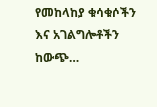የመከላከያ ቁሳቁሶችን እና አገልግሎቶችን ከውጭ…